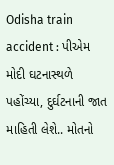Odisha train accident : પીએમ મોદી ઘટનાસ્થળે પહોંચ્યા, દુર્ઘટનાની જાત માહિતી લેશે.. મોતનો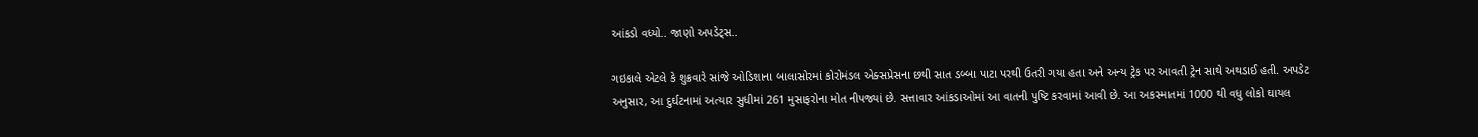આંકડો વધ્યો.. જાણો અપડેટ્સ..

ગઇકાલે એટલે કે શુક્રવારે સાંજે ઓડિશાના બાલાસોરમાં કોરોમંડલ એક્સપ્રેસના છથી સાત ડબ્બા પાટા પરથી ઉતરી ગયા હતા અને અન્ય ટ્રેક પર આવતી ટ્રેન સાથે અથડાઈ હતી. અપડેટ અનુસાર, આ દુર્ઘટનામાં અત્યાર સુધીમાં 261 મુસાફરોના મોત નીપજ્યાં છે. સત્તાવાર આંકડાઓમાં આ વાતની પુષ્ટિ કરવામાં આવી છે. આ અકસ્માતમાં 1000 થી વધુ લોકો ઘાયલ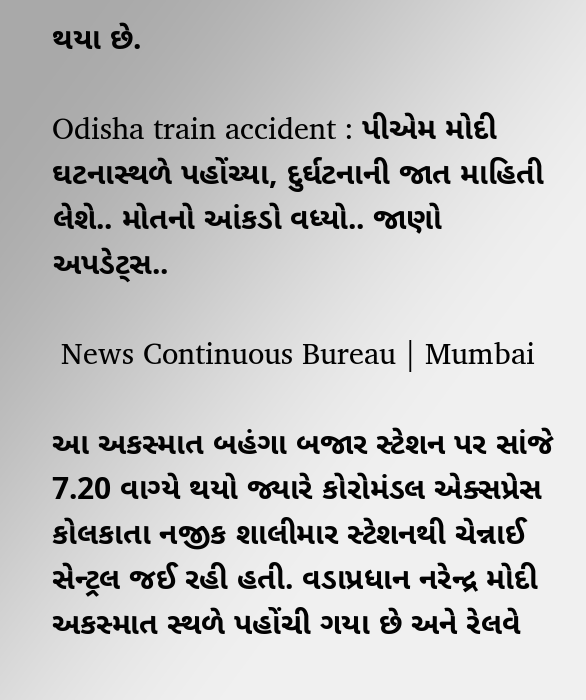થયા છે.

Odisha train accident : પીએમ મોદી ઘટનાસ્થળે પહોંચ્યા, દુર્ઘટનાની જાત માહિતી લેશે.. મોતનો આંકડો વધ્યો.. જાણો અપડેટ્સ..

 News Continuous Bureau | Mumbai

આ અકસ્માત બહંગા બજાર સ્ટેશન પર સાંજે 7.20 વાગ્યે થયો જ્યારે કોરોમંડલ એક્સપ્રેસ કોલકાતા નજીક શાલીમાર સ્ટેશનથી ચેન્નાઈ સેન્ટ્રલ જઈ રહી હતી. વડાપ્રધાન નરેન્દ્ર મોદી અકસ્માત સ્થળે પહોંચી ગયા છે અને રેલવે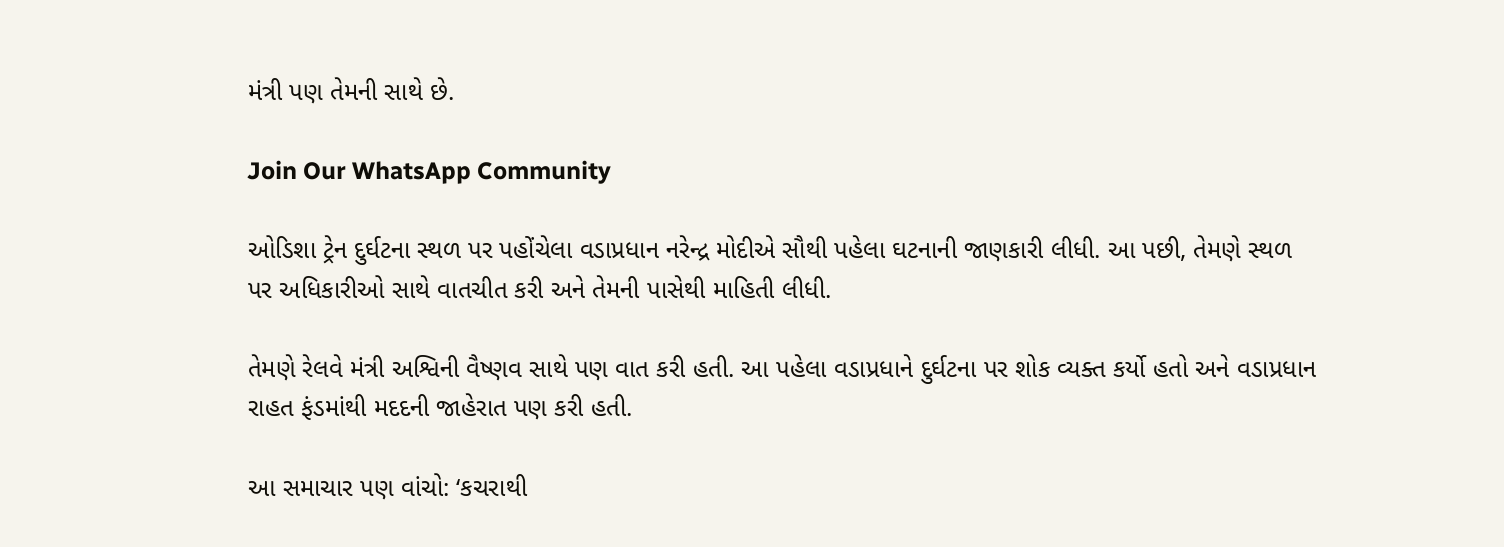મંત્રી પણ તેમની સાથે છે.

Join Our WhatsApp Community

ઓડિશા ટ્રેન દુર્ઘટના સ્થળ પર પહોંચેલા વડાપ્રધાન નરેન્દ્ર મોદીએ સૌથી પહેલા ઘટનાની જાણકારી લીધી. આ પછી, તેમણે સ્થળ પર અધિકારીઓ સાથે વાતચીત કરી અને તેમની પાસેથી માહિતી લીધી.

તેમણે રેલવે મંત્રી અશ્વિની વૈષ્ણવ સાથે પણ વાત કરી હતી. આ પહેલા વડાપ્રધાને દુર્ઘટના પર શોક વ્યક્ત કર્યો હતો અને વડાપ્રધાન રાહત ફંડમાંથી મદદની જાહેરાત પણ કરી હતી.

આ સમાચાર પણ વાંચો: ‘કચરાથી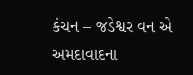કંચન – જડેશ્વર વન એ અમદાવાદના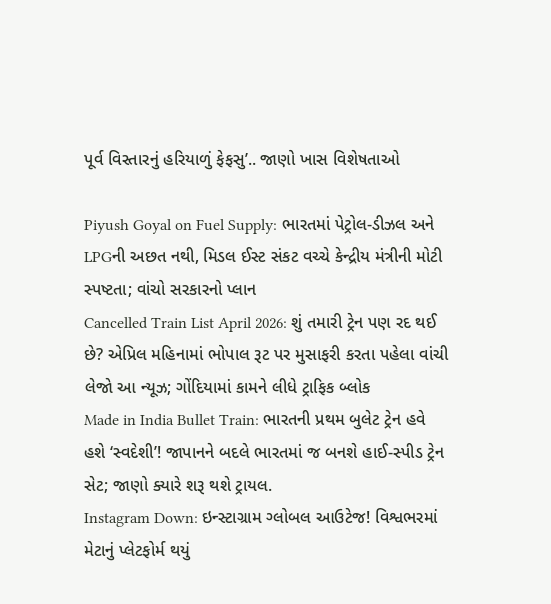પૂર્વ વિસ્તારનું હરિયાળું ફેફસુ’.. જાણો ખાસ વિશેષતાઓ

Piyush Goyal on Fuel Supply: ભારતમાં પેટ્રોલ-ડીઝલ અને LPGની અછત નથી, મિડલ ઈસ્ટ સંકટ વચ્ચે કેન્દ્રીય મંત્રીની મોટી સ્પષ્ટતા; વાંચો સરકારનો પ્લાન
Cancelled Train List April 2026: શું તમારી ટ્રેન પણ રદ થઈ છે? એપ્રિલ મહિનામાં ભોપાલ રૂટ પર મુસાફરી કરતા પહેલા વાંચી લેજો આ ન્યૂઝ; ગોંદિયામાં કામને લીધે ટ્રાફિક બ્લોક
Made in India Bullet Train: ભારતની પ્રથમ બુલેટ ટ્રેન હવે હશે ‘સ્વદેશી’! જાપાનને બદલે ભારતમાં જ બનશે હાઈ-સ્પીડ ટ્રેન સેટ; જાણો ક્યારે શરૂ થશે ટ્રાયલ.
Instagram Down: ઇન્સ્ટાગ્રામ ગ્લોબલ આઉટેજ! વિશ્વભરમાં મેટાનું પ્લેટફોર્મ થયું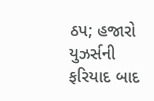ઠપ; હજારો યુઝર્સની ફરિયાદ બાદ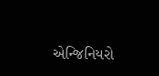એન્જિનિયરો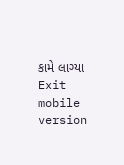કામે લાગ્યા
Exit mobile version